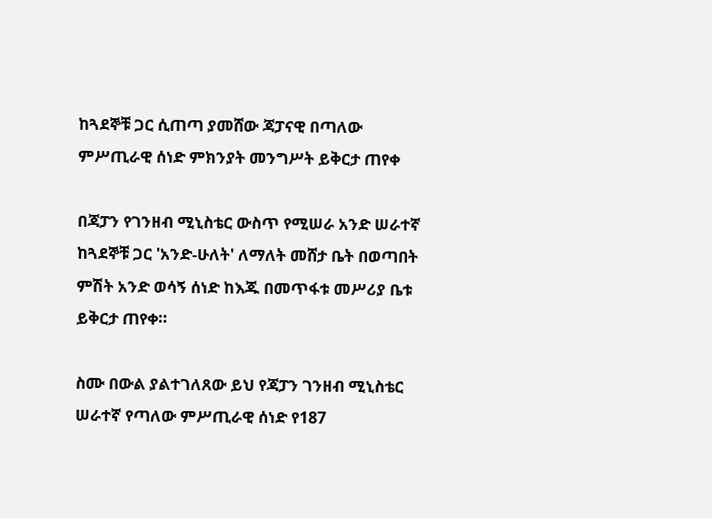ከጓደኞቹ ጋር ሲጠጣ ያመሸው ጃፓናዊ በጣለው ምሥጢራዊ ሰነድ ምክንያት መንግሥት ይቅርታ ጠየቀ

በጃፓን የገንዘብ ሚኒስቴር ውስጥ የሚሠራ አንድ ሠራተኛ ከጓደኞቹ ጋር 'አንድ-ሁለት' ለማለት መሸታ ቤት በወጣበት ምሽት አንድ ወሳኝ ሰነድ ከእጁ በመጥፋቱ መሥሪያ ቤቱ ይቅርታ ጠየቀ።

ስሙ በውል ያልተገለጸው ይህ የጃፓን ገንዘብ ሚኒስቴር ሠራተኛ የጣለው ምሥጢራዊ ሰነድ የ187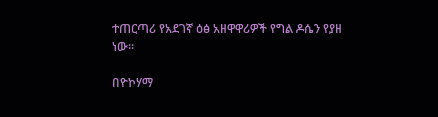ተጠርጣሪ የአደገኛ ዕፅ አዘዋዋሪዎች የግል ዶሴን የያዘ ነው።

በዮኮሃማ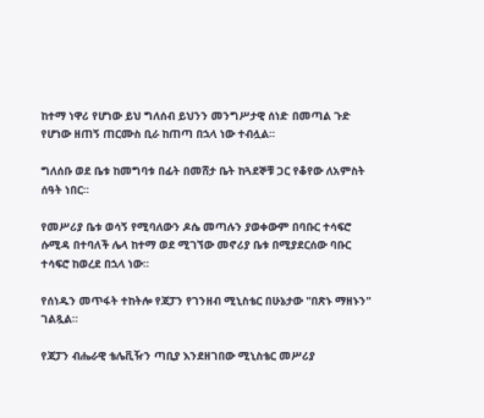ከተማ ነዋሪ የሆነው ይህ ግለሰብ ይህንን መንግሥታዊ ሰነድ በመጣል ጉድ የሆነው ዘጠኝ ጠርሙስ ቢራ ከጠጣ በኋላ ነው ተብሏል።

ግለሰቡ ወደ ቤቱ ከመግባቱ በፊት በመሸታ ቤት ከጓደኞቹ ጋር የቆየው ለአምስት ሰዓት ነበር።

የመሥሪያ ቤቱ ወሳኝ የሚባለውን ዶሴ መጣሉን ያወቀውም በባቡር ተሳፍሮ ሱሚዳ በተባለች ሌላ ከተማ ወደ ሚገኘው መኖሪያ ቤቱ በሚያደርሰው ባቡር ተሳፍሮ ከወረደ በኋላ ነው።

የሰነዱን መጥፋት ተከትሎ የጃፓን የገንዘብ ሚኒስቴር በሁኔታው "በጽኑ ማዘኑን" ገልጿል።

የጃፓን ብሔራዊ ቴሌቪዥን ጣቢያ እንደዘገበው ሚኒስቴር መሥሪያ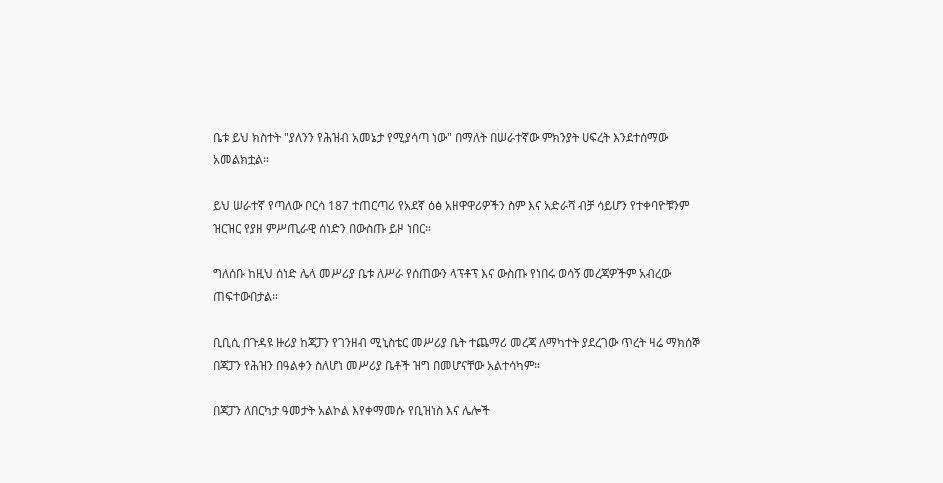ቤቱ ይህ ክስተት "ያለንን የሕዝብ አመኔታ የሚያሳጣ ነው" በማለት በሠራተኛው ምክንያት ሀፍረት እንደተሰማው አመልክቷል።

ይህ ሠራተኛ የጣለው ቦርሳ 187 ተጠርጣሪ የአደኛ ዕፅ አዘዋዋሪዎችን ስም እና አድራሻ ብቻ ሳይሆን የተቀባዮቹንም ዝርዝር የያዘ ምሥጢራዊ ሰነድን በውስጡ ይዞ ነበር።

ግለሰቡ ከዚህ ሰነድ ሌላ መሥሪያ ቤቱ ለሥራ የሰጠውን ላፕቶፕ እና ውስጡ የነበሩ ወሳኝ መረጃዎችም አብረው ጠፍተውበታል።

ቢቢሲ በጉዳዩ ዙሪያ ከጃፓን የገንዘብ ሚኒስቴር መሥሪያ ቤት ተጨማሪ መረጃ ለማካተት ያደረገው ጥረት ዛሬ ማክሰኞ በጃፓን የሕዝን በዓልቀን ስለሆነ መሥሪያ ቤቶች ዝግ በመሆናቸው አልተሳካም።

በጃፓን ለበርካታ ዓመታት አልኮል እየቀማመሱ የቢዝነስ እና ሌሎች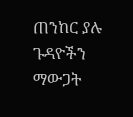ጠንከር ያሉ ጉዳዮችን ማውጋት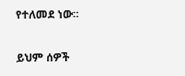የተለመደ ነው።

ይህም ሰዎች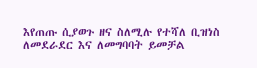እየጠጡ ሲያወጉ ዘና ስለሚሉ የተሻለ ቢዝነስ ለመደራደር እና ለመግባባት ይመቻል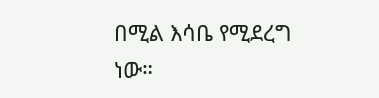በሚል እሳቤ የሚደረግ ነው።